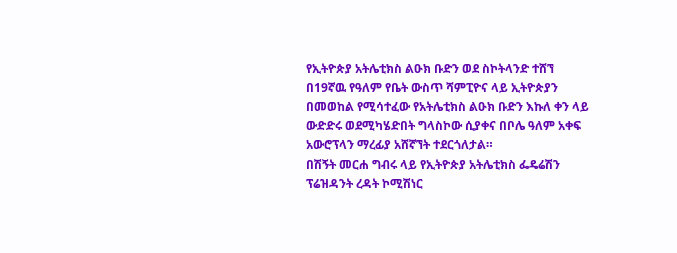የኢትዮጵያ አትሌቲክስ ልዑክ ቡድን ወደ ስኮትላንድ ተሸኘ
በ19ኛዉ የዓለም የቤት ውስጥ ሻምፒዮና ላይ ኢትዮጵያን በመወከል የሚሳተፈው የአትሌቲክስ ልዑክ ቡድን እኩለ ቀን ላይ ውድድሩ ወደሚካሄድበት ግላስኮው ሲያቀና በቦሌ ዓለም አቀፍ አውሮፕላን ማረፊያ አሸኛኘት ተደርጎለታል።
በሽኝት መርሐ ግብሩ ላይ የኢትዮጵያ አትሌቲክስ ፌዴሬሽን ፕሬዝዳንት ረዳት ኮሚሽነር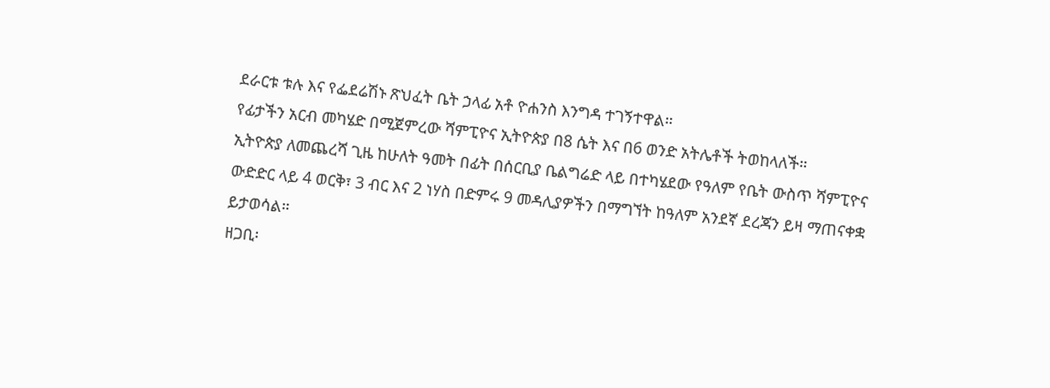ደራርቱ ቱሉ እና የፌደሬሽኑ ጽህፈት ቤት ኃላፊ አቶ ዮሐንስ እንግዳ ተገኝተዋል።
የፊታችን አርብ መካሄድ በሚጀምረው ሻምፒዮና ኢትዮጵያ በ8 ሴት እና በ6 ወንድ አትሌቶች ትወከላለች።
ኢትዮጵያ ለመጨረሻ ጊዜ ከሁለት ዓመት በፊት በሰርቢያ ቤልግሬድ ላይ በተካሄደው የዓለም የቤት ውስጥ ሻምፒዮና ውድድር ላይ 4 ወርቅ፣ 3 ብር እና 2 ነሃስ በድምሩ 9 መዳሊያዎችን በማግኘት ከዓለም አንደኛ ደረጃን ይዛ ማጠናቀቋ ይታወሳል።
ዘጋቢ፡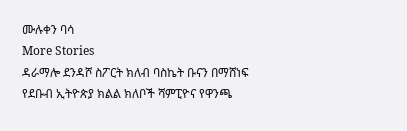ሙሉቀን ባሳ
More Stories
ዳራማሎ ደንዳሾ ስፖርት ክለብ ባስኬት ቡናን በማሸነፍ የደቡብ ኢትዮጵያ ክልል ክለቦች ሻምፒዮና የዋንጫ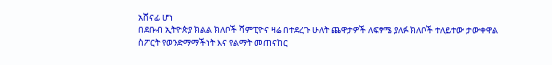አሸናፊ ሆነ
በደቡብ ኢትዮጵያ ክልል ክለቦች ሻምፒዮና ዛሬ በተደረጉ ሁለት ጨዋታዎች ለፍፃሜ ያለፉ ክለቦች ተለይተው ታውቀዋል
ስፖርት የወንድማማችነት እና የልማት መጠናከር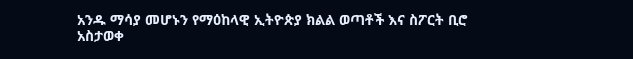አንዱ ማሳያ መሆኑን የማዕከላዊ ኢትዮጵያ ክልል ወጣቶች እና ስፖርት ቢሮ አስታወቀ